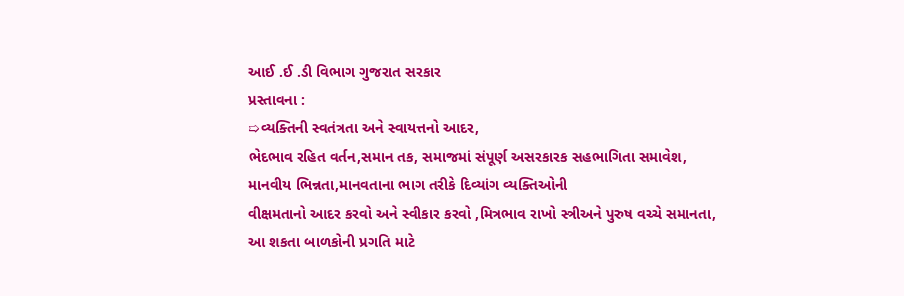આઈ .ઈ .ડી વિભાગ ગુજરાત સરકાર
પ્રસ્તાવના :
➯વ્યક્તિની સ્વતંત્રતા અને સ્વાયત્તનો આદર,
ભેદભાવ રહિત વર્તન,સમાન તક, સમાજમાં સંપૂર્ણ અસરકારક સહભાગિતા સમાવેશ,
માનવીય ભિન્નતા,માનવતાના ભાગ તરીકે દિવ્યાંગ વ્યક્તિઓની
વીક્ષમતાનો આદર કરવો અને સ્વીકાર કરવો ,મિત્રભાવ રાખો સ્ત્રીઅને પુરુષ વચ્ચે સમાનતા,
આ શકતા બાળકોની પ્રગતિ માટે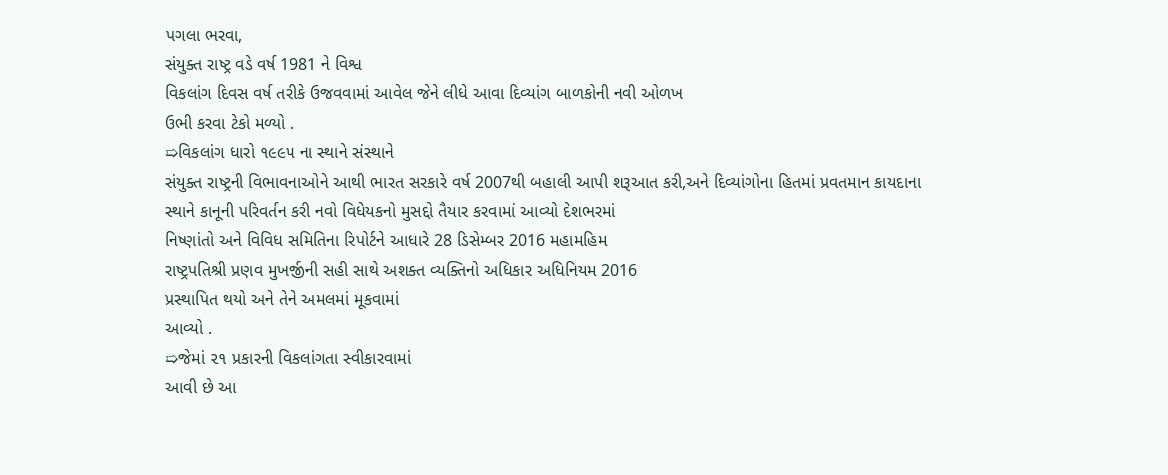પગલા ભરવા,
સંયુક્ત રાષ્ટ્ર વડે વર્ષ 1981 ને વિશ્વ
વિકલાંગ દિવસ વર્ષ તરીકે ઉજવવામાં આવેલ જેને લીધે આવા દિવ્યાંગ બાળકોની નવી ઓળખ
ઉભી કરવા ટેકો મળ્યો .
➯વિકલાંગ ધારો ૧૯૯૫ ના સ્થાને સંસ્થાને
સંયુક્ત રાષ્ટ્રની વિભાવનાઓને આથી ભારત સરકારે વર્ષ 2007થી બહાલી આપી શરૂઆત કરી,અને દિવ્યાંગોના હિતમાં પ્રવતમાન કાયદાના
સ્થાને કાનૂની પરિવર્તન કરી નવો વિધેયકનો મુસદ્દો તૈયાર કરવામાં આવ્યો દેશભરમાં
નિષ્ણાંતો અને વિવિધ સમિતિના રિપોર્ટને આધારે 28 ડિસેમ્બર 2016 મહામહિમ
રાષ્ટ્રપતિશ્રી પ્રણવ મુખર્જીની સહી સાથે અશક્ત વ્યક્તિનો અધિકાર અધિનિયમ 2016
પ્રસ્થાપિત થયો અને તેને અમલમાં મૂકવામાં
આવ્યો .
➯જેમાં ૨૧ પ્રકારની વિકલાંગતા સ્વીકારવામાં
આવી છે આ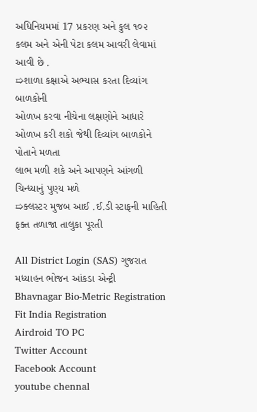અધિનિયમમાં 17 પ્રકરણ અને કુલ ૧૦૨
કલમ અને એની પેટા કલમ આવરી લેવામાં આવી છે .
➯શાળા કક્ષાએ અભ્યાસ કરતા દિવ્યાંગ બાળકોની
ઓળખ કરવા નીચેના લક્ષણોને આધારે ઓળખ કરી શકો જેથી દિવ્યાંગ બાળકોને પોતાને મળતા
લાભ મળી શકે અને આપણને આંગળી ચિન્ધ્યાનું પુણ્ય મળે
➯ક્લસ્ટર મુજબ આઈ .ઈ.ડી સ્ટાફની માહિતી ફક્ત તળાજા તાલુકા પૂરતી

All District Login (SAS) ગુજરાત
મધ્યાહન ભોજન આંકડા એન્ટ્રી
Bhavnagar Bio-Metric Registration
Fit India Registration
Airdroid TO PC
Twitter Account
Facebook Account
youtube chennal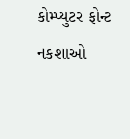કોમ્પ્યુટર ફોન્ટ
નકશાઓ